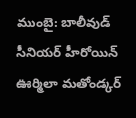ముంబై: బాలీవుడ్ సీనియర్ హీరోయిన్ ఊర్మిలా మతోండ్కర్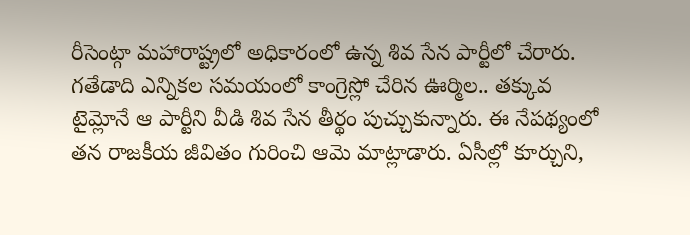రీసెంట్గా మహారాష్ట్రలో అధికారంలో ఉన్న శివ సేన పార్టీలో చేరారు. గతేడాది ఎన్నికల సమయంలో కాంగ్రెస్లో చేరిన ఊర్మిల.. తక్కువ టైమ్లోనే ఆ పార్టీని వీడి శివ సేన తీర్థం పుచ్చుకున్నారు. ఈ నేపథ్యంలో తన రాజకీయ జీవితం గురించి ఆమె మాట్లాడారు. ఏసీల్లో కూర్చుని,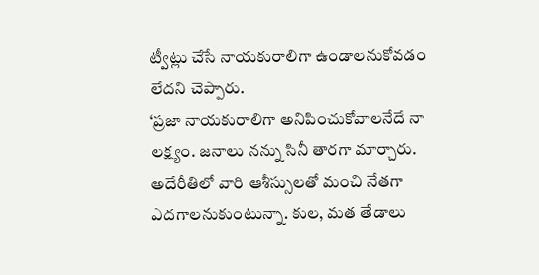ట్వీట్లు చేసే నాయకురాలిగా ఉండాలనుకోవడం లేదని చెప్పారు.
‘ప్రజా నాయకురాలిగా అనిపించుకోవాలనేదే నా లక్ష్యం. జనాలు నన్ను సినీ తారగా మార్చారు. అదేరీతిలో వారి ఆశీస్సులతో మంచి నేతగా ఎదగాలనుకుంటున్నా. కుల, మత తేడాలు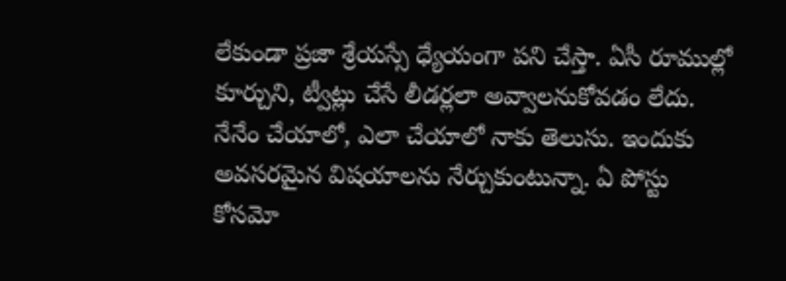లేకుండా ప్రజా శ్రేయస్సే ధ్యేయంగా పని చేస్తా. ఏసీ రూముల్లో కూర్చుని, ట్వీట్లు చేసే లీడర్లలా అవ్వాలనుకోవడం లేదు. నేనేం చేయాలో, ఎలా చేయాలో నాకు తెలుసు. ఇందుకు అవసరమైన విషయాలను నేర్చుకుంటున్నా. ఏ పోస్టు కోసమో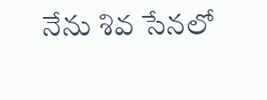నేను శివ సేనలో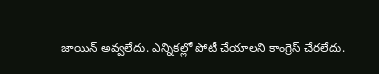జాయిన్ అవ్వలేదు. ఎన్నికల్లో పోటీ చేయాలని కాంగ్రెస్ చేరలేదు.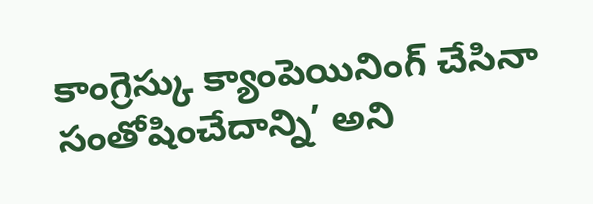కాంగ్రెస్కు క్యాంపెయినింగ్ చేసినా సంతోషించేదాన్ని’ అని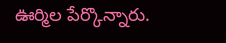ఊర్మిల పేర్కొన్నారు.